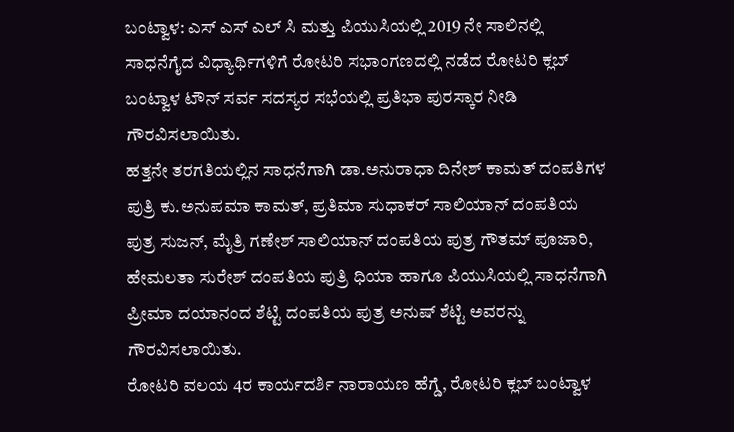ಬಂಟ್ವಾಳ: ಎಸ್ ಎಸ್ ಎಲ್ ಸಿ ಮತ್ತು ಪಿಯುಸಿಯಲ್ಲಿ 2019 ನೇ ಸಾಲಿನಲ್ಲಿ ಸಾಧನೆಗೈದ ವಿಧ್ಯಾರ್ಥಿಗಳಿಗೆ ರೋಟರಿ ಸಭಾಂಗಣದಲ್ಲಿ ನಡೆದ ರೋಟರಿ ಕ್ಲಬ್ ಬಂಟ್ವಾಳ ಟೌನ್ ಸರ್ವ ಸದಸ್ಯರ ಸಭೆಯಲ್ಲಿ ಪ್ರತಿಭಾ ಪುರಸ್ಕಾರ ನೀಡಿ ಗೌರವಿಸಲಾಯಿತು.
ಹತ್ತನೇ ತರಗತಿಯಲ್ಲಿನ ಸಾಧನೆಗಾಗಿ ಡಾ.ಅನುರಾಧಾ ದಿನೇಶ್ ಕಾಮತ್ ದಂಪತಿಗಳ ಪುತ್ರಿ ಕು.ಅನುಪಮಾ ಕಾಮತ್, ಪ್ರತಿಮಾ ಸುಧಾಕರ್ ಸಾಲಿಯಾನ್ ದಂಪತಿಯ ಪುತ್ರ ಸುಜನ್, ಮೈತ್ರಿ ಗಣೇಶ್ ಸಾಲಿಯಾನ್ ದಂಪತಿಯ ಪುತ್ರ ಗೌತಮ್ ಪೂಜಾರಿ, ಹೇಮಲತಾ ಸುರೇಶ್ ದಂಪತಿಯ ಪುತ್ರಿ ಧಿಯಾ ಹಾಗೂ ಪಿಯುಸಿಯಲ್ಲಿ ಸಾಧನೆಗಾಗಿ ಪ್ರೀಮಾ ದಯಾನಂದ ಶೆಟ್ಟಿ ದಂಪತಿಯ ಪುತ್ರ ಅನುಷ್ ಶೆಟ್ಟಿ ಅವರನ್ನು ಗೌರವಿಸಲಾಯಿತು.
ರೋಟರಿ ವಲಯ 4ರ ಕಾರ್ಯದರ್ಶಿ ನಾರಾಯಣ ಹೆಗ್ಡೆ, ರೋಟರಿ ಕ್ಲಬ್ ಬಂಟ್ವಾಳ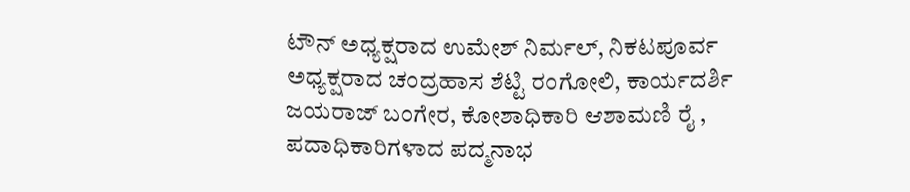ಟೌನ್ ಅಧ್ಯಕ್ಷರಾದ ಉಮೇಶ್ ನಿರ್ಮಲ್, ನಿಕಟಪೂರ್ವ ಅಧ್ಯಕ್ಷರಾದ ಚಂದ್ರಹಾಸ ಶೆಟ್ಟಿ ರಂಗೋಲಿ, ಕಾರ್ಯದರ್ಶಿ ಜಯರಾಜ್ ಬಂಗೇರ, ಕೋಶಾಧಿಕಾರಿ ಆಶಾಮಣಿ ರೈ , ಪದಾಧಿಕಾರಿಗಳಾದ ಪದ್ಮನಾಭ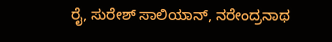ರೈ, ಸುರೇಶ್ ಸಾಲಿಯಾನ್, ನರೇಂದ್ರನಾಥ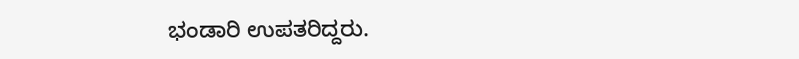ಭಂಡಾರಿ ಉಪತರಿದ್ದರು.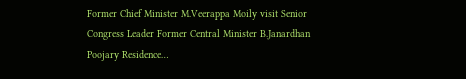Former Chief Minister M.Veerappa Moily visit Senior Congress Leader Former Central Minister B.Janardhan Poojary Residence…